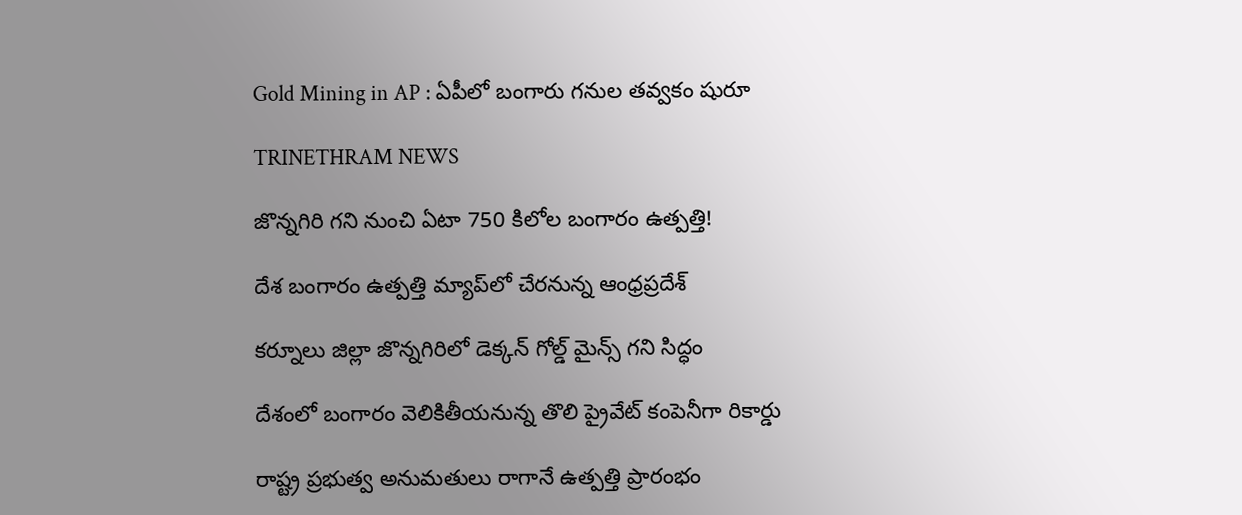Gold Mining in AP : ఏపీలో బంగారు గనుల తవ్వకం షురూ

TRINETHRAM NEWS

జొన్నగిరి గని నుంచి ఏటా 750 కిలోల బంగారం ఉత్పత్తి!

దేశ బంగారం ఉత్పత్తి మ్యాప్‌లో చేరనున్న ఆంధ్రప్రదేశ్

కర్నూలు జిల్లా జొన్నగిరిలో డెక్కన్ గోల్డ్ మైన్స్ గని సిద్ధం

దేశంలో బంగారం వెలికితీయనున్న తొలి ప్రైవేట్ కంపెనీగా రికార్డు

రాష్ట్ర ప్రభుత్వ అనుమతులు రాగానే ఉత్పత్తి ప్రారంభం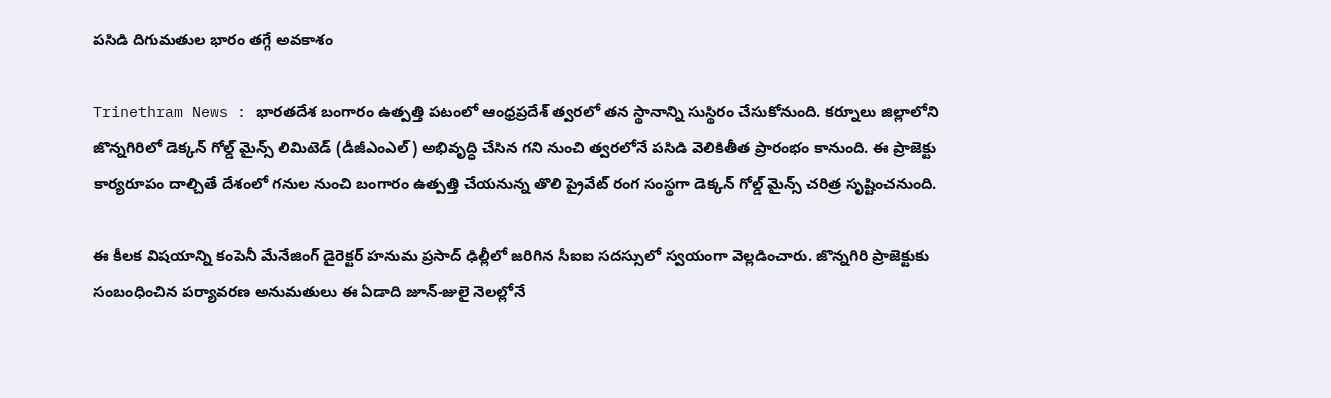పసిడి దిగుమతుల భారం తగ్గే అవకాశం

Trinethram News : భారతదేశ బంగారం ఉత్పత్తి పటంలో ఆంధ్రప్రదేశ్‌ త్వరలో తన స్థానాన్ని సుస్థిరం చేసుకోనుంది. కర్నూలు జిల్లాలోని జొన్నగిరిలో డెక్కన్ గోల్డ్ మైన్స్ లిమిటెడ్ (డీజీఎంఎల్) అభివృద్ధి చేసిన గని నుంచి త్వరలోనే పసిడి వెలికితీత ప్రారంభం కానుంది. ఈ ప్రాజెక్టు కార్యరూపం దాల్చితే దేశంలో గనుల నుంచి బంగారం ఉత్పత్తి చేయనున్న తొలి ప్రైవేట్ రంగ సంస్థగా డెక్కన్ గోల్డ్ మైన్స్ చరిత్ర సృష్టించనుంది.

ఈ కీలక విషయాన్ని కంపెనీ మేనేజింగ్ డైరెక్టర్ హనుమ ప్రసాద్ ఢిల్లీలో జరిగిన సీఐఐ సదస్సులో స్వయంగా వెల్లడించారు. జొన్నగిరి ప్రాజెక్టుకు సంబంధించిన పర్యావరణ అనుమతులు ఈ ఏడాది జూన్-జులై నెలల్లోనే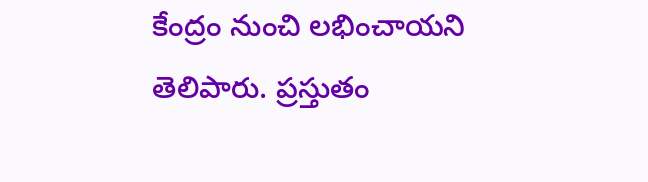కేంద్రం నుంచి లభించాయని తెలిపారు. ప్రస్తుతం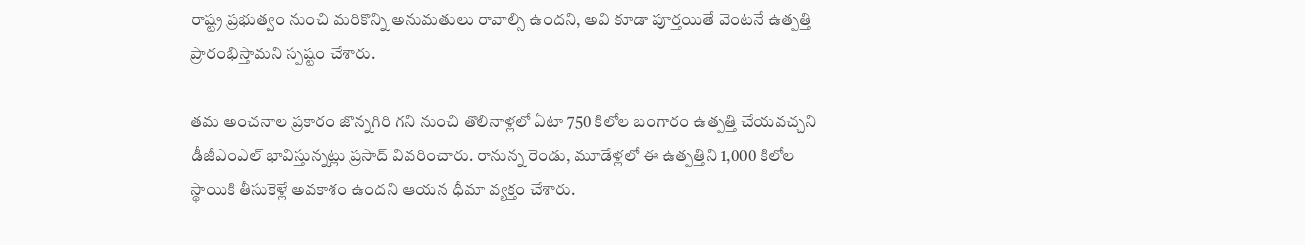రాష్ట్ర ప్రభుత్వం నుంచి మరికొన్ని అనుమతులు రావాల్సి ఉందని, అవి కూడా పూర్తయితే వెంటనే ఉత్పత్తి ప్రారంభిస్తామని స్పష్టం చేశారు.

తమ అంచనాల ప్రకారం జొన్నగిరి గని నుంచి తొలినాళ్లలో ఏటా 750 కిలోల బంగారం ఉత్పత్తి చేయవచ్చని డీజీఎంఎల్ భావిస్తున్నట్లు ప్రసాద్ వివరించారు. రానున్న రెండు, మూడేళ్లలో ఈ ఉత్పత్తిని 1,000 కిలోల స్థాయికి తీసుకెళ్లే అవకాశం ఉందని ఆయన ధీమా వ్యక్తం చేశారు.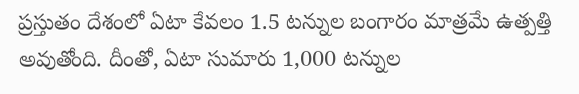ప్రస్తుతం దేశంలో ఏటా కేవలం 1.5 టన్నుల బంగారం మాత్రమే ఉత్పత్తి అవుతోంది. దీంతో, ఏటా సుమారు 1,000 టన్నుల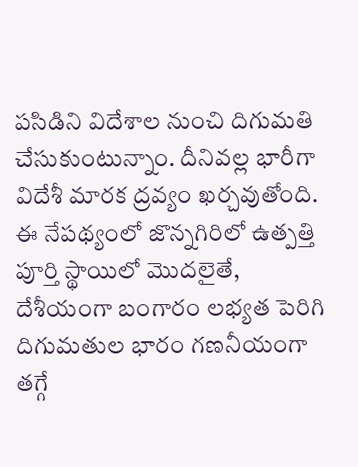పసిడిని విదేశాల నుంచి దిగుమతి చేసుకుంటున్నాం. దీనివల్ల భారీగా విదేశీ మారక ద్రవ్యం ఖర్చవుతోంది. ఈ నేపథ్యంలో జొన్నగిరిలో ఉత్పత్తి పూర్తి స్థాయిలో మొదలైతే, దేశీయంగా బంగారం లభ్యత పెరిగి దిగుమతుల భారం గణనీయంగా తగ్గే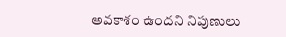అవకాశం ఉందని నిపుణులు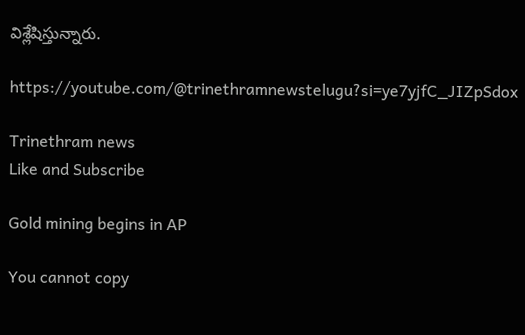విశ్లేషిస్తున్నారు.

https://youtube.com/@trinethramnewstelugu?si=ye7yjfC_JIZpSdox

Trinethram news
Like and Subscribe

Gold mining begins in AP

You cannot copy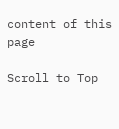content of this page

Scroll to Top